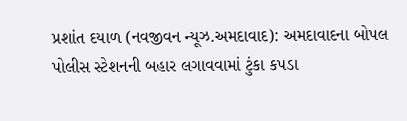પ્રશાંત દયાળ (નવજીવન ન્યૂઝ.અમદાવાદ): અમદાવાદના બોપલ પોલીસ સ્ટેશનની બહાર લગાવવામાં ટુંકા કપડા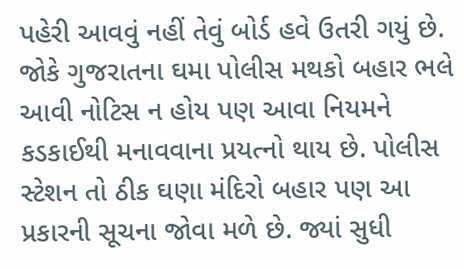પહેરી આવવું નહીં તેવું બોર્ડ હવે ઉતરી ગયું છે. જોકે ગુજરાતના ઘમા પોલીસ મથકો બહાર ભલે આવી નોટિસ ન હોય પણ આવા નિયમને કડકાઈથી મનાવવાના પ્રયત્નો થાય છે. પોલીસ સ્ટેશન તો ઠીક ઘણા મંદિરો બહાર પણ આ પ્રકારની સૂચના જોવા મળે છે. જ્યાં સુધી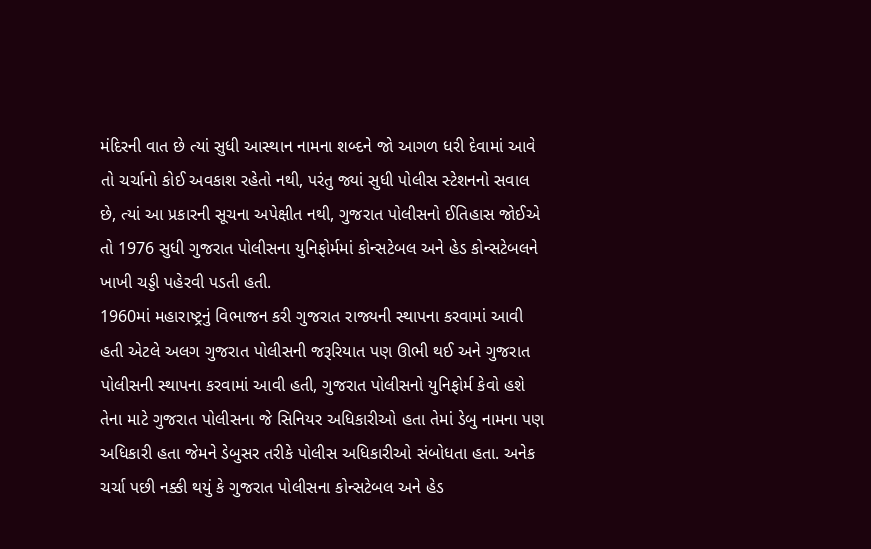મંદિરની વાત છે ત્યાં સુધી આસ્થાન નામના શબ્દને જો આગળ ધરી દેવામાં આવે તો ચર્ચાનો કોઈ અવકાશ રહેતો નથી, પરંતુ જ્યાં સુધી પોલીસ સ્ટેશનનો સવાલ છે, ત્યાં આ પ્રકારની સૂચના અપેક્ષીત નથી, ગુજરાત પોલીસનો ઈતિહાસ જોઈએ તો 1976 સુધી ગુજરાત પોલીસના યુનિફોર્મમાં કોન્સટેબલ અને હેડ કોન્સટેબલને ખાખી ચડ્ડી પહેરવી પડતી હતી.
1960માં મહારાષ્ટ્રનું વિભાજન કરી ગુજરાત રાજ્યની સ્થાપના કરવામાં આવી હતી એટલે અલગ ગુજરાત પોલીસની જરૂરિયાત પણ ઊભી થઈ અને ગુજરાત પોલીસની સ્થાપના કરવામાં આવી હતી, ગુજરાત પોલીસનો યુનિફોર્મ કેવો હશે તેના માટે ગુજરાત પોલીસના જે સિનિયર અધિકારીઓ હતા તેમાં ડેબુ નામના પણ અધિકારી હતા જેમને ડેબુસર તરીકે પોલીસ અધિકારીઓ સંબોધતા હતા. અનેક ચર્ચા પછી નક્કી થયું કે ગુજરાત પોલીસના કોન્સટેબલ અને હેડ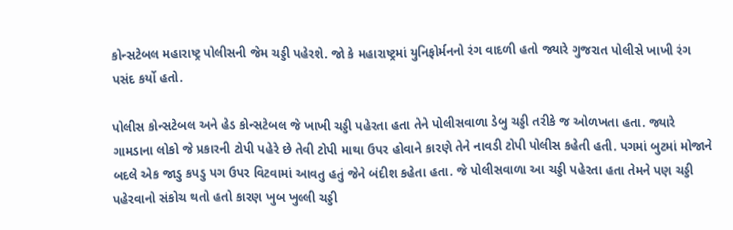કોન્સટેબલ મહારાષ્ટ્ર પોલીસની જેમ ચડ્ડી પહેરશે. જો કે મહારાષ્ટ્રમાં યુનિફોર્મનનો રંગ વાદળી હતો જ્યારે ગુજરાત પોલીસે ખાખી રંગ પસંદ કર્યો હતો.

પોલીસ કોન્સટેબલ અને હેડ કોન્સટેબલ જે ખાખી ચડ્ડી પહેરતા હતા તેને પોલીસવાળા ડેબુ ચડ્ડી તરીકે જ ઓળખતા હતા. જ્યારે ગામડાના લોકો જે પ્રકારની ટોપી પહેરે છે તેવી ટોપી માથા ઉપર હોવાને કારણે તેને નાવડી ટોપી પોલીસ કહેતી હતી. પગમાં બુટમાં મોજાને બદલે એક જાડુ કપડુ પગ ઉપર વિટવામાં આવતુ હતું જેને બંદીશ કહેતા હતા. જે પોલીસવાળા આ ચડ્ડી પહેરતા હતા તેમને પણ ચડ્ડી પહેરવાનો સંકોચ થતો હતો કારણ ખુબ ખુલ્લી ચડ્ડી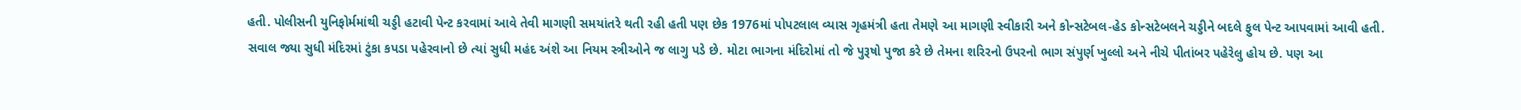હતી. પોલીસની યુનિફોર્મમાંથી ચડ્ડી હટાવી પેન્ટ કરવામાં આવે તેવી માગણી સમયાંતરે થતી રહી હતી પણ છેક 1976માં પોપટલાલ વ્યાસ ગૃહમંત્રી હતા તેમણે આ માગણી સ્વીકારી અને કોન્સટેબલ-હેડ કોન્સટેબલને ચડ્ડીને બદલે ફુલ પેન્ટ આપવામાં આવી હતી.
સવાલ જ્યા સુધી મંદિરમાં ટુંકા કપડા પહેરવાનો છે ત્યાં સુધી મહંદ અંશે આ નિયમ સ્ત્રીઓને જ લાગુ પડે છે. મોટા ભાગના મંદિરોમાં તો જે પુરૂષો પુજા કરે છે તેમના શરિરનો ઉપરનો ભાગ સંપુર્ણ ખુલ્લો અને નીચે પીતાંબર પહેરેલુ હોય છે. પણ આ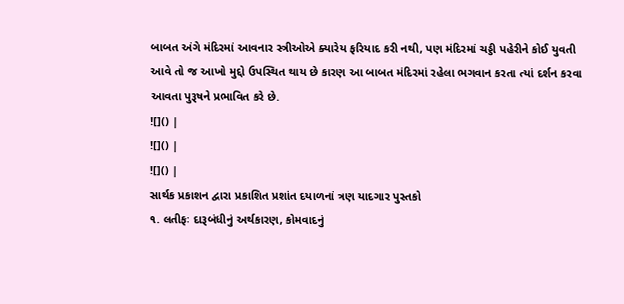બાબત અંગે મંદિરમાં આવનાર સ્ત્રીઓએ ક્યારેય ફરિયાદ કરી નથી, પણ મંદિરમાં ચડ્ડી પહેરીને કોઈ યુવતી આવે તો જ આખો મુદ્દો ઉપસ્થિત થાય છે કારણ આ બાબત મંદિરમાં રહેલા ભગવાન કરતા ત્યાં દર્શન કરવા આવતા પુરૂષને પ્રભાવિત કરે છે.
![]() |
![]() |
![]() |
સાર્થક પ્રકાશન દ્વારા પ્રકાશિત પ્રશાંત દયાળનાં ત્રણ યાદગાર પુસ્તકો
૧. લતીફઃ દારૂબંધીનું અર્થકારણ, કોમવાદનું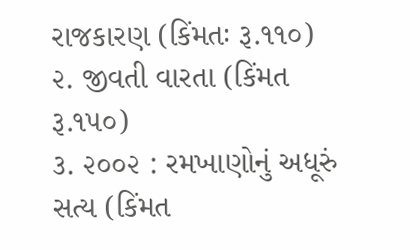રાજકારણ (કિંમતઃ રૂ.૧૧૦)
૨. જીવતી વારતા (કિંમત રૂ.૧૫૦)
૩. ૨૦૦૨ : રમખાણોનું અધૂરું સત્ય (કિંમત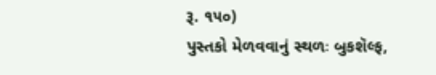રૂ. ૧૫૦)
પુસ્તકો મેળવવાનું સ્થળઃ બુકશૅલ્ફ,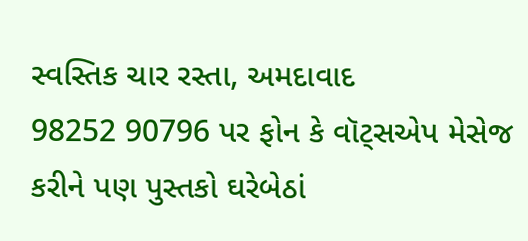સ્વસ્તિક ચાર રસ્તા, અમદાવાદ
98252 90796 પર ફોન કે વૉટ્સએપ મેસેજ કરીને પણ પુસ્તકો ઘરેબેઠાં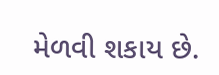મેળવી શકાય છે.